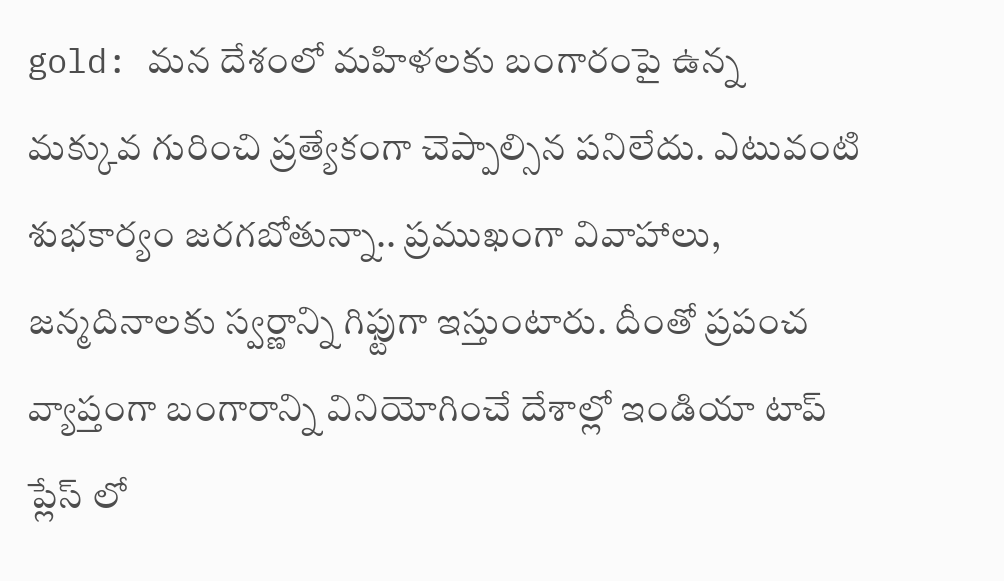gold: మన దేశంలో మహిళలకు బంగారంపై ఉన్న మక్కువ గురించి ప్రత్యేకంగా చెప్పాల్సిన పనిలేదు. ఎటువంటి శుభకార్యం జరగబోతున్నా.. ప్రముఖంగా వివాహాలు, జన్మదినాలకు స్వర్ణాన్ని గిఫ్టుగా ఇస్తుంటారు. దీంతో ప్రపంచ వ్యాప్తంగా బంగారాన్ని వినియోగించే దేశాల్లో ఇండియా టాప్ ప్లేస్ లో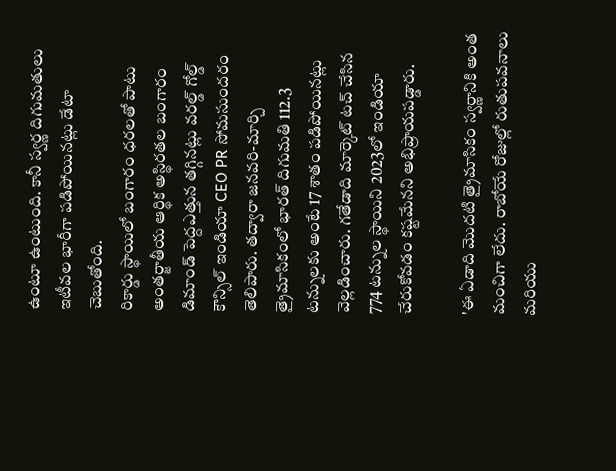ఉంటూ ఉంటుంది. కానీ స్వర్ణ దిగుమతులు ఇటీవల భారీగా పడిపోయినట్లు డేటా చెబుతోంది.
రికార్డు స్థాయిలో బంగారం ధరలతో పాటు అంతర్జాతీయ ఆర్థిక అస్థిరతల బంగారం డిమాండ్ పెద్దఎత్తున తగ్గినట్లు వరల్డ్ గోల్డ్ కౌన్సిల్ ఇండియా CEO PR సోమసుందరం తెలిపారు. తద్వారా జనవరి-మార్చి త్రైమాసికంలో భారత్ దిగుమతి 112.3 టన్నులకు అంటే 17 శాతం పడిపోయినట్లు వెల్లడించారు. గతేడాది మార్కెట్ టచ్ చేసిన 774 టన్నుల స్థాయిని 2023లో ఇండియా చేరుకోవడం కష్టమేనని అభిప్రాయపడ్డారు.

'ఈ ఏడాది మొదటి త్రైమాసికం స్వర్ణానికి అంత మంచిగా లేదు. రాబోయే రోజుల్లో రుతుపవనాలు మరియు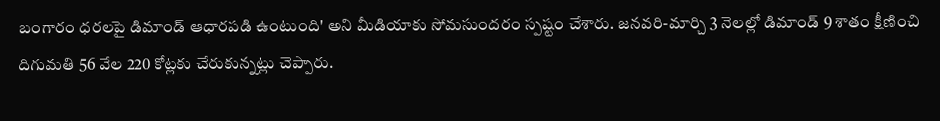బంగారం ధరలపై డిమాండ్ ఆధారపడి ఉంటుంది' అని మీడియాకు సోమసుందరం స్పష్టం చేశారు. జనవరి-మార్చి 3 నెలల్లో డిమాండ్ 9 శాతం క్షీణించి దిగుమతి 56 వేల 220 కోట్లకు చేరుకున్నట్లు చెప్పారు.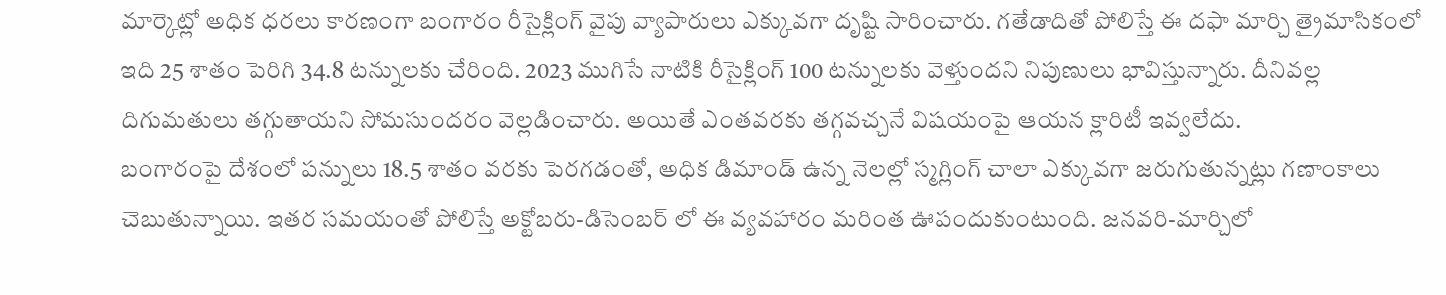మార్కెట్లో అధిక ధరలు కారణంగా బంగారం రీసైక్లింగ్ వైపు వ్యాపారులు ఎక్కువగా దృష్టి సారించారు. గతేడాదితో పోలిస్తే ఈ దఫా మార్చి త్రైమాసికంలో ఇది 25 శాతం పెరిగి 34.8 టన్నులకు చేరింది. 2023 ముగిసే నాటికి రీసైక్లింగ్ 100 టన్నులకు వెళ్తుందని నిపుణులు భావిస్తున్నారు. దీనివల్ల దిగుమతులు తగ్గుతాయని సోమసుందరం వెల్లడించారు. అయితే ఎంతవరకు తగ్గవచ్చనే విషయంపై ఆయన క్లారిటీ ఇవ్వలేదు.
బంగారంపై దేశంలో పన్నులు 18.5 శాతం వరకు పెరగడంతో, అధిక డిమాండ్ ఉన్న నెలల్లో స్మగ్లింగ్ చాలా ఎక్కువగా జరుగుతున్నట్లు గణాంకాలు చెబుతున్నాయి. ఇతర సమయంతో పోలిస్తే అక్టోబరు-డిసెంబర్ లో ఈ వ్యవహారం మరింత ఊపందుకుంటుంది. జనవరి-మార్చిలో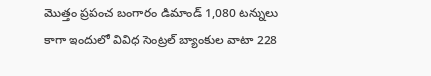మొత్తం ప్రపంచ బంగారం డిమాండ్ 1,080 టన్నులు కాగా ఇందులో వివిధ సెంట్రల్ బ్యాంకుల వాటా 228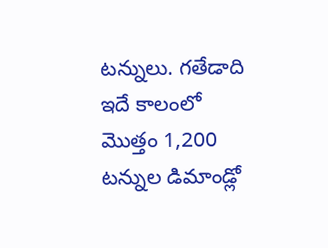టన్నులు. గతేడాది ఇదే కాలంలో మొత్తం 1,200 టన్నుల డిమాండ్లో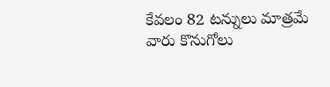కేవలం 82 టన్నులు మాత్రమే వారు కొనుగోలు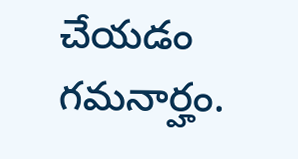చేయడం గమనార్హం.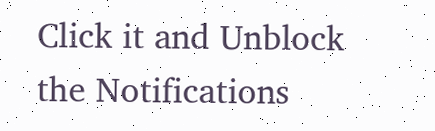Click it and Unblock the Notifications